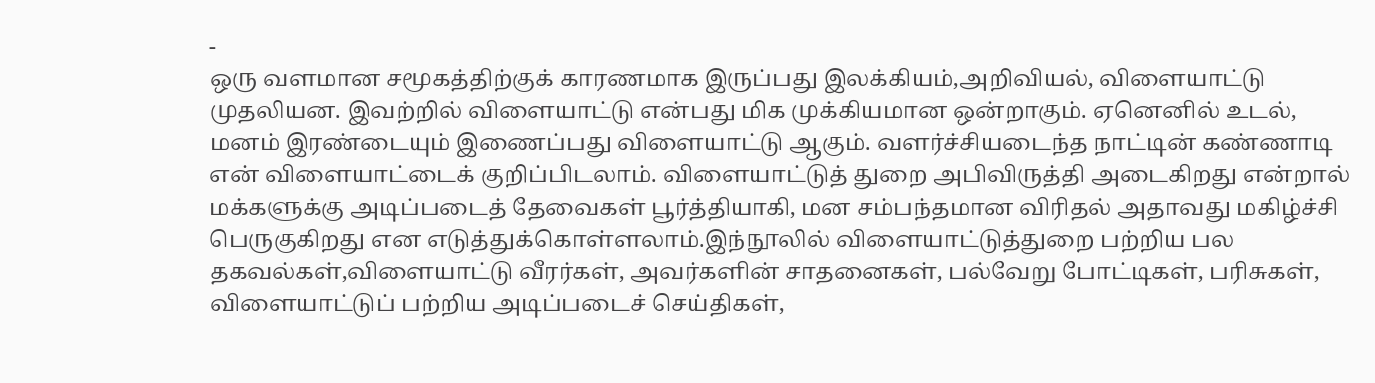-
ஒரு வளமான சமூகத்திற்குக் காரணமாக இருப்பது இலக்கியம்,அறிவியல், விளையாட்டு முதலியன. இவற்றில் விளையாட்டு என்பது மிக முக்கியமான ஒன்றாகும். ஏனெனில் உடல், மனம் இரண்டையும் இணைப்பது விளையாட்டு ஆகும். வளர்ச்சியடைந்த நாட்டின் கண்ணாடி என் விளையாட்டைக் குறிப்பிடலாம். விளையாட்டுத் துறை அபிவிருத்தி அடைகிறது என்றால் மக்களுக்கு அடிப்படைத் தேவைகள் பூர்த்தியாகி, மன சம்பந்தமான விரிதல் அதாவது மகிழ்ச்சி பெருகுகிறது என எடுத்துக்கொள்ளலாம்.இந்நூலில் விளையாட்டுத்துறை பற்றிய பல தகவல்கள்,விளையாட்டு வீரர்கள், அவர்களின் சாதனைகள், பல்வேறு போட்டிகள், பரிசுகள், விளையாட்டுப் பற்றிய அடிப்படைச் செய்திகள்,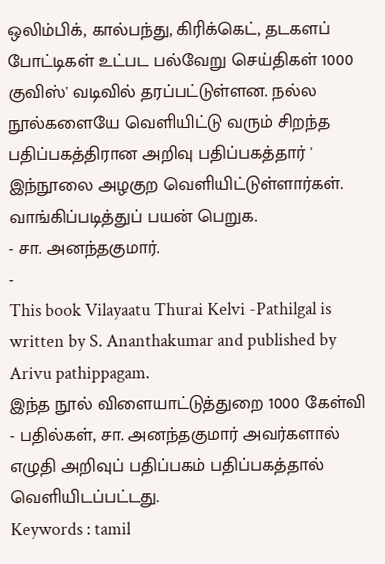ஒலிம்பிக், கால்பந்து, கிரிக்கெட், தடகளப் போட்டிகள் உட்பட பல்வேறு செய்திகள் 1000 குவிஸ்' வடிவில் தரப்பட்டுள்ளன. நல்ல நூல்களையே வெளியிட்டு வரும் சிறந்த பதிப்பகத்திரான அறிவு பதிப்பகத்தார் ' இந்நூலை அழகுற வெளியிட்டுள்ளார்கள். வாங்கிப்படித்துப் பயன் பெறுக.
- சா. அனந்தகுமார்.
-
This book Vilayaatu Thurai Kelvi -Pathilgal is written by S. Ananthakumar and published by Arivu pathippagam.
இந்த நூல் விளையாட்டுத்துறை 1000 கேள்வி - பதில்கள், சா. அனந்தகுமார் அவர்களால் எழுதி அறிவுப் பதிப்பகம் பதிப்பகத்தால் வெளியிடப்பட்டது.
Keywords : tamil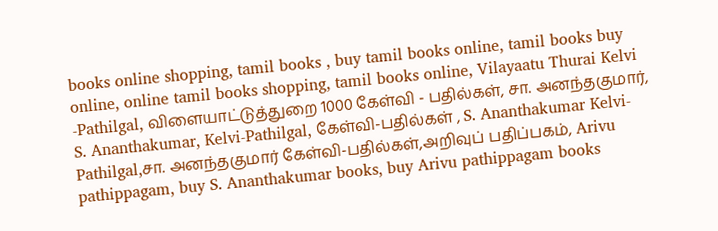books online shopping, tamil books , buy tamil books online, tamil books buy online, online tamil books shopping, tamil books online, Vilayaatu Thurai Kelvi -Pathilgal, விளையாட்டுத்துறை 1000 கேள்வி - பதில்கள், சா. அனந்தகுமார், S. Ananthakumar, Kelvi-Pathilgal, கேள்வி-பதில்கள் , S. Ananthakumar Kelvi-Pathilgal,சா. அனந்தகுமார் கேள்வி-பதில்கள்,அறிவுப் பதிப்பகம், Arivu pathippagam, buy S. Ananthakumar books, buy Arivu pathippagam books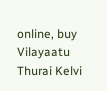online, buy Vilayaatu Thurai Kelvi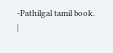-Pathilgal tamil book.
|